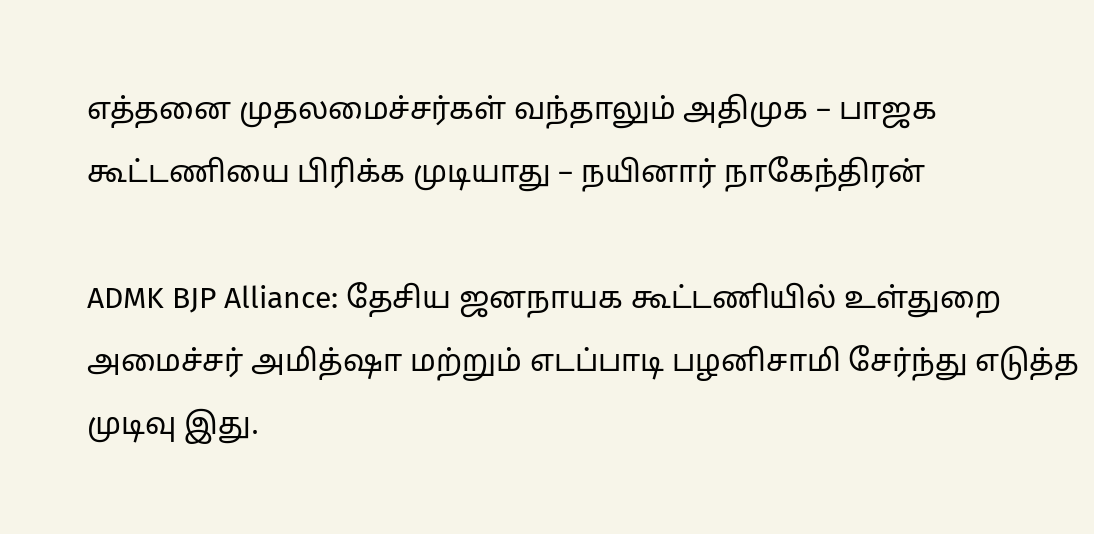எத்தனை முதலமைச்சர்கள் வந்தாலும் அதிமுக – பாஜக கூட்டணியை பிரிக்க முடியாது – நயினார் நாகேந்திரன்

ADMK BJP Alliance: தேசிய ஜனநாயக கூட்டணியில் உள்துறை அமைச்சர் அமித்ஷா மற்றும் எடப்பாடி பழனிசாமி சேர்ந்து எடுத்த முடிவு இது.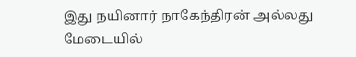இது நயினார் நாகேந்திரன் அல்லது மேடையில்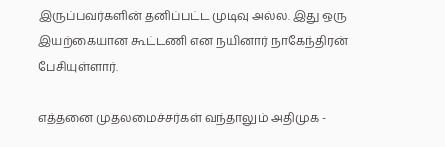இருப்பவர்களின் தனிப்பட்ட முடிவு அல்ல. இது ஒரு இயற்கையான கூட்டணி என நயினார் நாகேந்திரன் பேசியுள்ளார்.

எத்தனை முதலமைச்சர்கள் வந்தாலும் அதிமுக -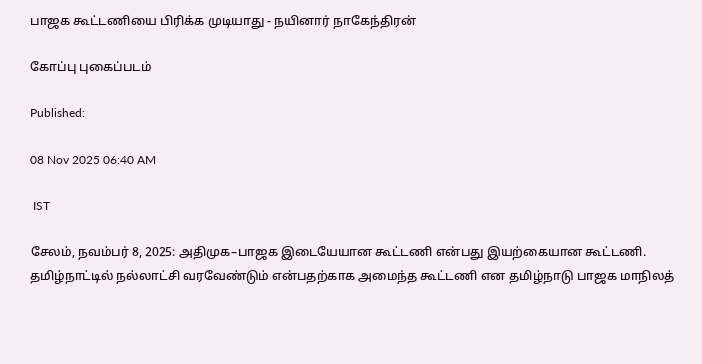பாஜக கூட்டணியை பிரிக்க முடியாது - நயினார் நாகேந்திரன்

கோப்பு புகைப்படம்

Published:

08 Nov 2025 06:40 AM

 IST

சேலம், நவம்பர் 8, 2025: அதிமுக–பாஜக இடையேயான கூட்டணி என்பது இயற்கையான கூட்டணி. தமிழ்நாட்டில் நல்லாட்சி வரவேண்டும் என்பதற்காக அமைந்த கூட்டணி என தமிழ்நாடு பாஜக மாநிலத்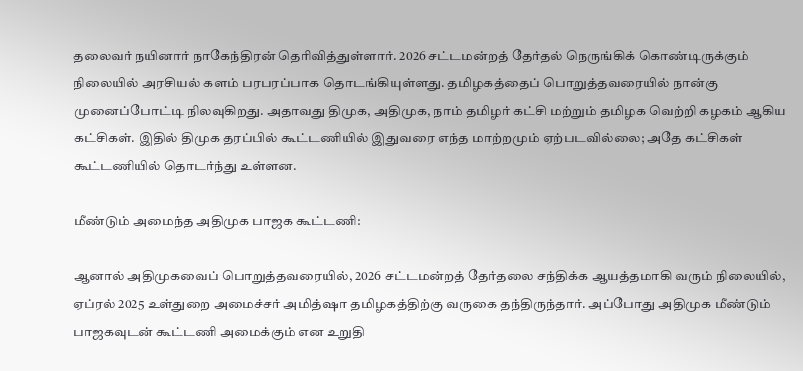தலைவர் நயினார் நாகேந்திரன் தெரிவித்துள்ளார். 2026 சட்டமன்றத் தேர்தல் நெருங்கிக் கொண்டிருக்கும் நிலையில் அரசியல் களம் பரபரப்பாக தொடங்கியுள்ளது. தமிழகத்தைப் பொறுத்தவரையில் நான்கு முனைப்போட்டி நிலவுகிறது. அதாவது திமுக, அதிமுக, நாம் தமிழர் கட்சி மற்றும் தமிழக வெற்றி கழகம் ஆகிய கட்சிகள். இதில் திமுக தரப்பில் கூட்டணியில் இதுவரை எந்த மாற்றமும் ஏற்படவில்லை; அதே கட்சிகள் கூட்டணியில் தொடர்ந்து உள்ளன.

மீண்டும் அமைந்த அதிமுக பாஜக கூட்டணி:

ஆனால் அதிமுகவைப் பொறுத்தவரையில், 2026 சட்டமன்றத் தேர்தலை சந்திக்க ஆயத்தமாகி வரும் நிலையில், ஏப்ரல் 2025 உள்துறை அமைச்சர் அமித்ஷா தமிழகத்திற்கு வருகை தந்திருந்தார். அப்போது அதிமுக மீண்டும் பாஜகவுடன் கூட்டணி அமைக்கும் என உறுதி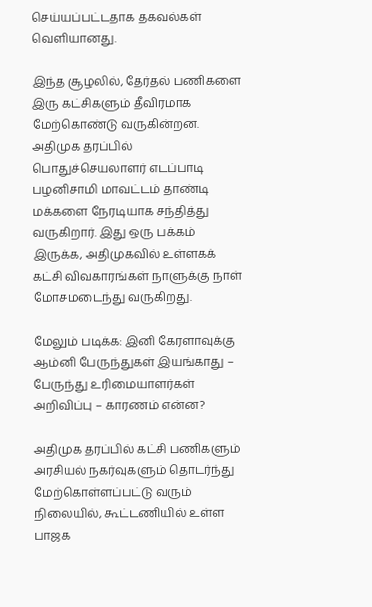செய்யப்பட்டதாக தகவல்கள் வெளியானது.

இந்த சூழலில், தேர்தல் பணிகளை இரு கட்சிகளும் தீவிரமாக மேற்கொண்டு வருகின்றன. அதிமுக தரப்பில் பொதுச்செயலாளர் எடப்பாடி பழனிசாமி மாவட்டம் தாண்டி மக்களை நேரடியாக சந்தித்து வருகிறார். இது ஒரு பக்கம் இருக்க, அதிமுகவில் உள்ளகக் கட்சி விவகாரங்கள் நாளுக்கு நாள் மோசமடைந்து வருகிறது.

மேலும் படிக்க: இனி கேரளாவுக்கு ஆம்னி பேருந்துகள் இயங்காது – பேருந்து உரிமையாளர்கள் அறிவிப்பு – காரணம் என்ன?

அதிமுக தரப்பில் கட்சி பணிகளும் அரசியல் நகர்வுகளும் தொடர்ந்து மேற்கொள்ளப்பட்டு வரும் நிலையில், கூட்டணியில் உள்ள பாஜக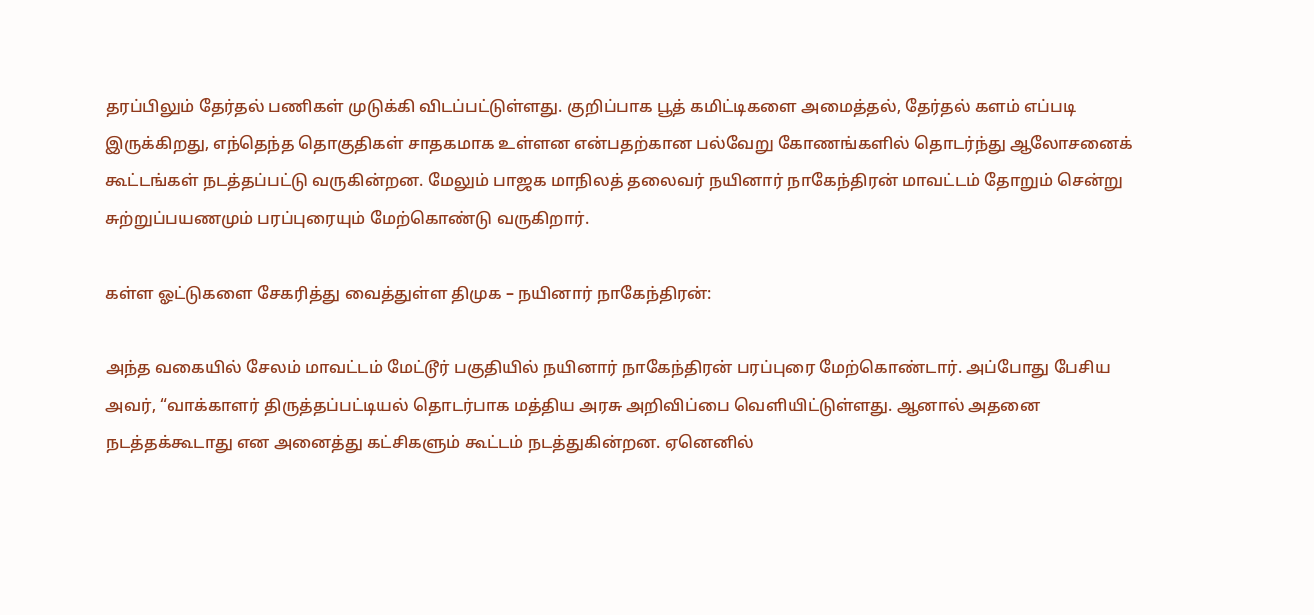தரப்பிலும் தேர்தல் பணிகள் முடுக்கி விடப்பட்டுள்ளது. குறிப்பாக பூத் கமிட்டிகளை அமைத்தல், தேர்தல் களம் எப்படி இருக்கிறது, எந்தெந்த தொகுதிகள் சாதகமாக உள்ளன என்பதற்கான பல்வேறு கோணங்களில் தொடர்ந்து ஆலோசனைக் கூட்டங்கள் நடத்தப்பட்டு வருகின்றன. மேலும் பாஜக மாநிலத் தலைவர் நயினார் நாகேந்திரன் மாவட்டம் தோறும் சென்று சுற்றுப்பயணமும் பரப்புரையும் மேற்கொண்டு வருகிறார்.

கள்ள ஓட்டுகளை சேகரித்து வைத்துள்ள திமுக – நயினார் நாகேந்திரன்:

அந்த வகையில் சேலம் மாவட்டம் மேட்டூர் பகுதியில் நயினார் நாகேந்திரன் பரப்புரை மேற்கொண்டார். அப்போது பேசிய அவர், “வாக்காளர் திருத்தப்பட்டியல் தொடர்பாக மத்திய அரசு அறிவிப்பை வெளியிட்டுள்ளது. ஆனால் அதனை நடத்தக்கூடாது என அனைத்து கட்சிகளும் கூட்டம் நடத்துகின்றன. ஏனெனில்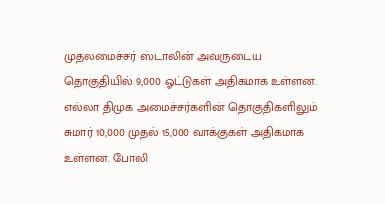முதலமைச்சர் ஸ்டாலின் அவருடைய தொகுதியில் 9,000 ஓட்டுகள் அதிகமாக உள்ளன. எல்லா திமுக அமைச்சர்களின் தொகுதிகளிலும் சுமார் 10,000 முதல் 15,000 வாக்குகள் அதிகமாக உள்ளன. போலி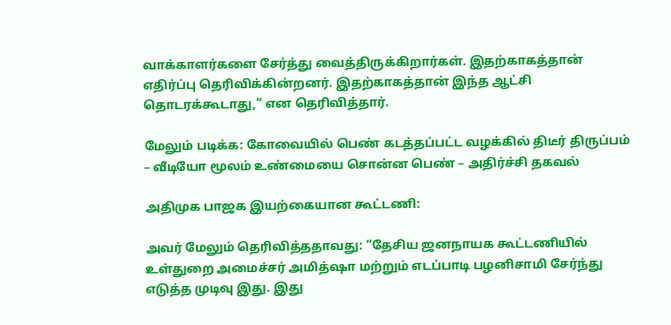வாக்காளர்களை சேர்த்து வைத்திருக்கிறார்கள். இதற்காகத்தான் எதிர்ப்பு தெரிவிக்கின்றனர். இதற்காகத்தான் இந்த ஆட்சி தொடரக்கூடாது,” என தெரிவித்தார்.

மேலும் படிக்க: கோவையில் பெண் கடத்தப்பட்ட வழக்கில் திடீர் திருப்பம் – வீடியோ மூலம் உண்மையை சொன்ன பெண் – அதிர்ச்சி தகவல்

அதிமுக பாஜக இயற்கையான கூட்டணி:

அவர் மேலும் தெரிவித்ததாவது: “தேசிய ஜனநாயக கூட்டணியில் உள்துறை அமைச்சர் அமித்ஷா மற்றும் எடப்பாடி பழனிசாமி சேர்ந்து எடுத்த முடிவு இது. இது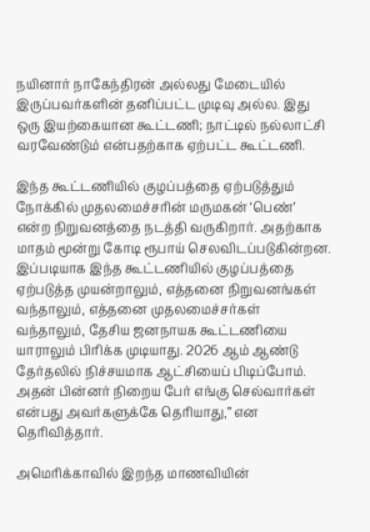நயினார் நாகேந்திரன் அல்லது மேடையில் இருப்பவர்களின் தனிப்பட்ட முடிவு அல்ல. இது ஒரு இயற்கையான கூட்டணி; நாட்டில் நல்லாட்சி வரவேண்டும் என்பதற்காக ஏற்பட்ட கூட்டணி.

இந்த கூட்டணியில் குழப்பத்தை ஏற்படுத்தும் நோக்கில் முதலமைச்சரின் மருமகன் ‘பெண்’ என்ற நிறுவனத்தை நடத்தி வருகிறார். அதற்காக மாதம் மூன்று கோடி ரூபாய் செலவிடப்படுகின்றன. இப்படியாக இந்த கூட்டணியில் குழப்பத்தை ஏற்படுத்த முயன்றாலும், எத்தனை நிறுவனங்கள் வந்தாலும், எத்தனை முதலமைச்சர்கள் வந்தாலும், தேசிய ஜனநாயக கூட்டணியை யாராலும் பிரிக்க முடியாது. 2026 ஆம் ஆண்டு தேர்தலில் நிச்சயமாக ஆட்சியைப் பிடிப்போம். அதன் பின்னர் நிறைய பேர் எங்கு செல்வார்கள் என்பது அவர்களுக்கே தெரியாது,” என தெரிவித்தார்.

அமெரிக்காவில் இறந்த மாணவியின்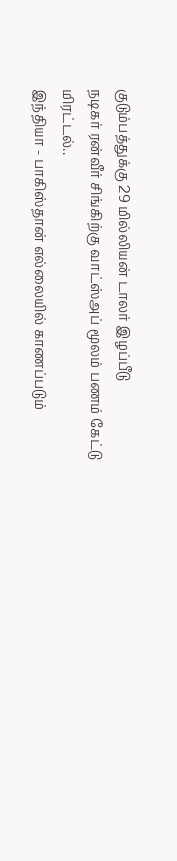குடும்பத்துக்கு 29 மில்லியன் டாலர் இழப்பீடு
நடிகர் ரன்வீர் சிங்கிற்கு வாட்ஸ்அப் மூலம் பணம் கேட்டு மிரட்டல்..
இந்தியா - பாகிஸ்தான் எல்லையில் காணப்படும்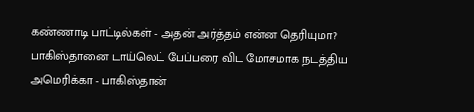கண்ணாடி பாட்டில்கள் - அதன் அர்த்தம் என்ன தெரியுமா?
பாகிஸ்தானை டாய்லெட் பேப்பரை விட மோசமாக நடத்திய அமெரிக்கா - பாகிஸ்தான்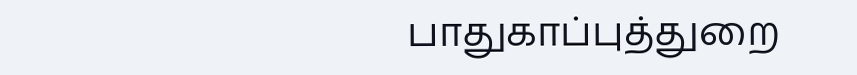பாதுகாப்புத்துறை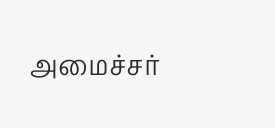அமைச்சர்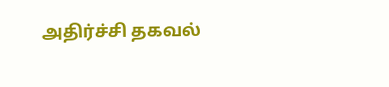அதிர்ச்சி தகவல்